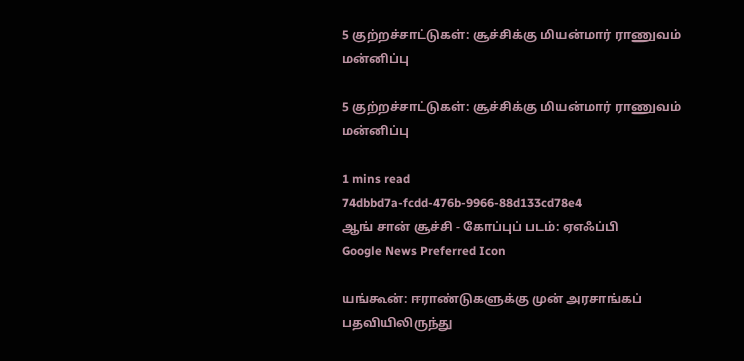5 குற்றச்சாட்டுகள்: சூச்சிக்கு மியன்மார் ராணுவம் மன்னிப்பு

5 குற்றச்சாட்டுகள்: சூச்சிக்கு மியன்மார் ராணுவம் மன்னிப்பு

1 mins read
74dbbd7a-fcdd-476b-9966-88d133cd78e4
ஆங் சான் சூச்சி - கோப்புப் படம்: ஏஎஃப்பி
Google News Preferred Icon

யங்கூன்: ஈராண்டுகளுக்கு முன் அரசாங்கப் பதவியிலிருந்து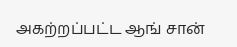அகற்றப்பட்ட ஆங் சான்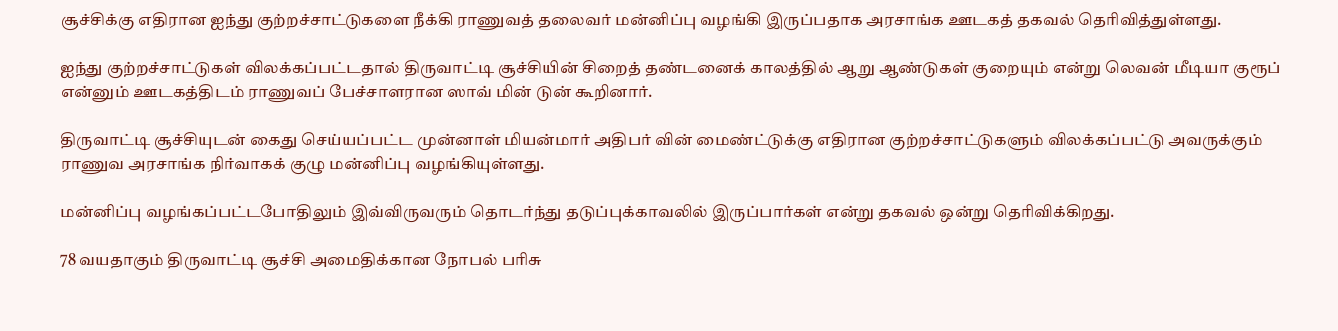சூச்சிக்கு எதிரான ஐந்து குற்றச்சாட்டுகளை நீக்கி ராணுவத் தலைவர் மன்னிப்பு வழங்கி இருப்பதாக அரசாங்க ஊடகத் தகவல் தெரிவித்துள்ளது.

ஐந்து குற்றச்சாட்டுகள் விலக்கப்பட்டதால் திருவாட்டி சூச்சியின் சிறைத் தண்டனைக் காலத்தில் ஆறு ஆண்டுகள் குறையும் என்று லெவன் மீடியா குரூப் என்னும் ஊடகத்திடம் ராணுவப் பேச்சாளரான ஸாவ் மின் டுன் கூறினார்.

திருவாட்டி சூச்சியுடன் கைது செய்யப்பட்ட முன்னாள் மியன்மார் அதிபர் வின் மைண்ட்டுக்கு எதிரான குற்றச்சாட்டுகளும் விலக்கப்பட்டு அவருக்கும் ராணுவ அரசாங்க நிர்வாகக் குழு மன்னிப்பு வழங்கியுள்ளது.

மன்னிப்பு வழங்கப்பட்டபோதிலும் இவ்விருவரும் தொடர்ந்து தடுப்புக்காவலில் இருப்பார்கள் என்று தகவல் ஒன்று தெரிவிக்கிறது.

78 வயதாகும் திருவாட்டி சூச்சி அமைதிக்கான நோபல் பரிசு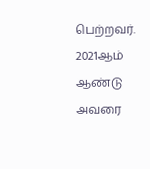பெற்றவர். 2021ஆம் ஆண்டு அவரை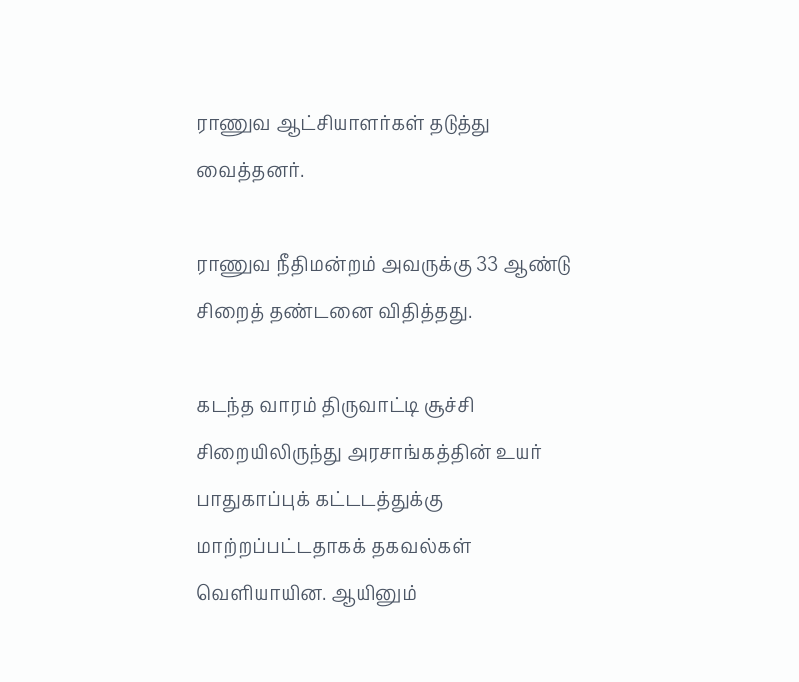ராணுவ ஆட்சியாளர்கள் தடுத்து வைத்தனர்.

ராணுவ நீதிமன்றம் அவருக்கு 33 ஆண்டு சிறைத் தண்டனை விதித்தது.

கடந்த வாரம் திருவாட்டி சூச்சி சிறையிலிருந்து அரசாங்கத்தின் உயர் பாதுகாப்புக் கட்டடத்துக்கு மாற்றப்பட்டதாகக் தகவல்கள் வெளியாயின. ஆயினும்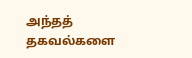அந்தத் தகவல்களை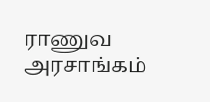ராணுவ அரசாங்கம்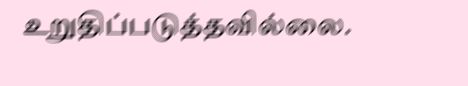உறுதிப்படுத்தவில்லை.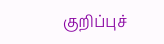குறிப்புச்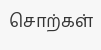சொற்கள்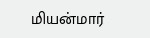மியன்மார்